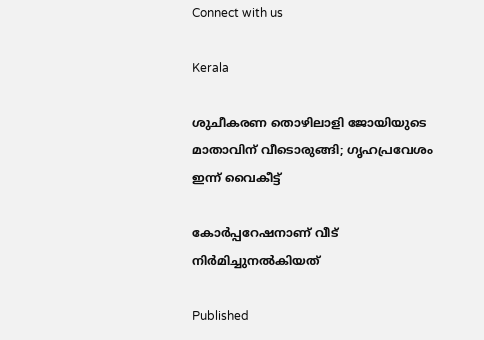Connect with us

Kerala

ശുചീകരണ തൊഴിലാളി ജോയിയുടെ മാതാവിന് വീടൊരുങ്ങി; ഗൃഹപ്രവേശം ഇന്ന് വൈകീട്ട്

കോര്‍പ്പറേഷനാണ് വീട് നിര്‍മിച്ചുനല്‍കിയത്

Published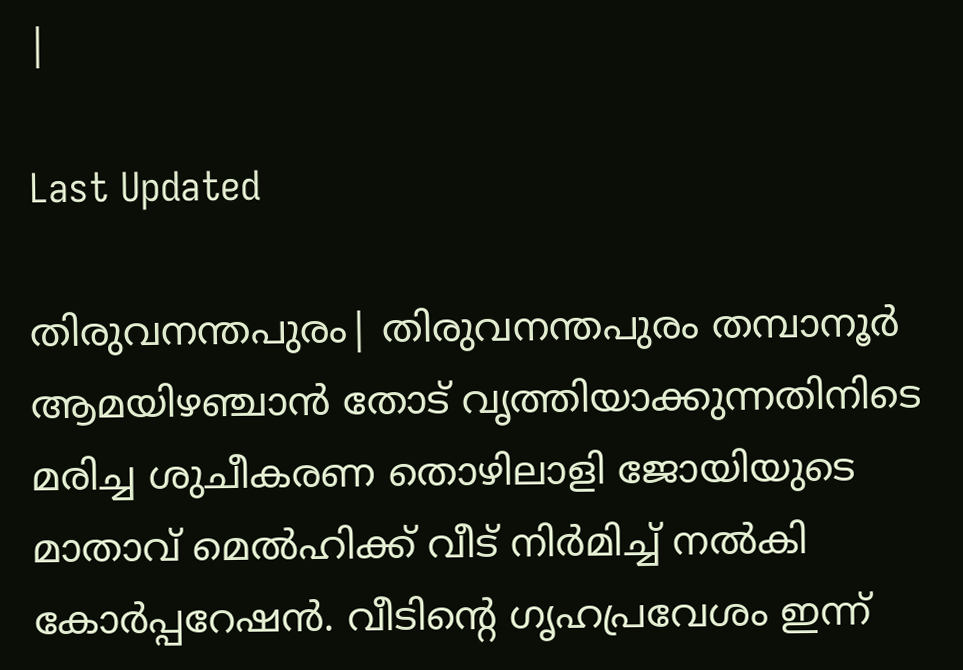|

Last Updated

തിരുവനന്തപുരം| തിരുവനന്തപുരം തമ്പാനൂര്‍ ആമയിഴഞ്ചാന്‍ തോട് വൃത്തിയാക്കുന്നതിനിടെ മരിച്ച ശുചീകരണ തൊഴിലാളി ജോയിയുടെ മാതാവ് മെല്‍ഹിക്ക് വീട് നിര്‍മിച്ച് നല്‍കി കോര്‍പ്പറേഷന്‍. വീടിന്റെ ഗൃഹപ്രവേശം ഇന്ന്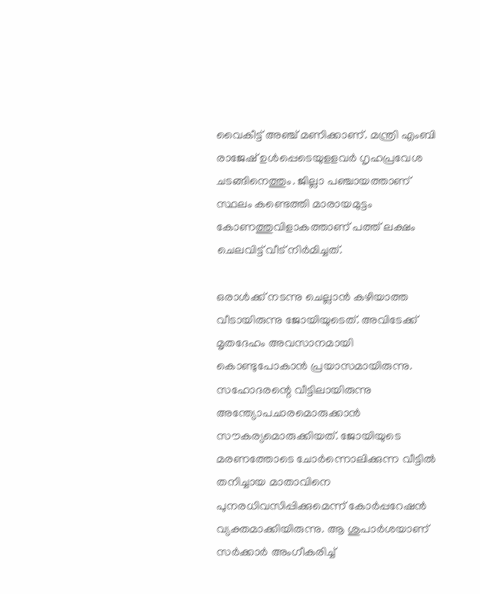വൈകീട്ട് അഞ്ച് മണിക്കാണ്. മന്ത്രി എംബി രാജേഷ് ഉള്‍പ്പെടെയുളളവര്‍ ഗൃഹപ്രവേശ ചടങ്ങിനെത്തും. ജില്ലാ പഞ്ചായത്താണ് സ്ഥലം കണ്ടെത്തി മാരായമുട്ടം കോണത്തുവിളാകത്താണ് പത്ത് ലക്ഷം ചെലവിട്ട് വീട് നിര്‍മിച്ചത്.

ഒരാള്‍ക്ക് നടന്നു ചെല്ലാന്‍ കഴിയാത്ത വീടായിരുന്നു ജോയിയുടെത്. അവിടേക്ക് മൃതദേഹം അവസാനമായി കൊണ്ടുപോകാന്‍ പ്രയാസമായിരുന്നു. സഹോദരന്റെ വീട്ടിലായിരുന്നു അന്ത്യോപചാരമൊരുക്കാന്‍ സൗകര്യമൊരുക്കിയത്. ജോയിയുടെ മരണത്തോടെ ചോര്‍ന്നൊലിക്കുന്ന വീട്ടില്‍ തനിച്ചായ മാതാവിനെ പുനരധിവസിപ്പിക്കുമെന്ന് കോര്‍പ്പറേഷന്‍ വ്യക്തമാക്കിയിരുന്നു. ആ ശുപാര്‍ശയാണ് സര്‍ക്കാര്‍ അംഗീകരിച്ച്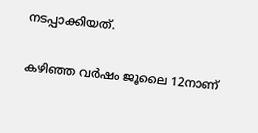നടപ്പാക്കിയത്.

കഴിഞ്ഞ വര്‍ഷം ജൂലൈ 12നാണ്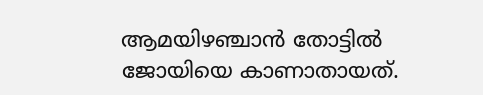ആമയിഴഞ്ചാന്‍ തോട്ടില്‍ ജോയിയെ കാണാതായത്.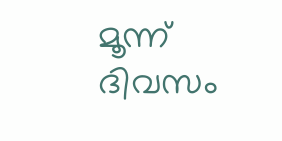മൂന്ന് ദിവസം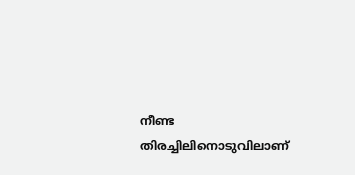നീണ്ട തിരച്ചിലിനൊടുവിലാണ്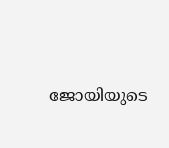ജോയിയുടെ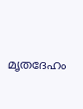മൃതദേഹം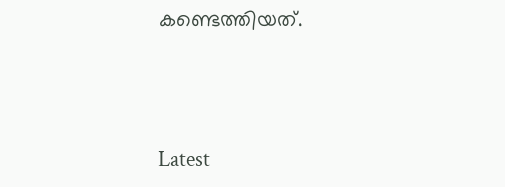കണ്ടെത്തിയത്.



Latest